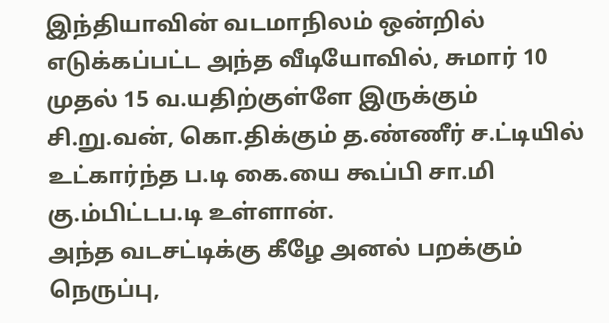இந்தியாவின் வடமாநிலம் ஒன்றில் எடுக்கப்பட்ட அந்த வீடியோவில், சுமார் 10 முதல் 15 வ.யதிற்குள்ளே இருக்கும் சி.று.வன், கொ.திக்கும் த.ண்ணீர் ச.ட்டியில் உட்கார்ந்த ப.டி கை.யை கூப்பி சா.மி கு.ம்பிட்டப.டி உள்ளான்.
அந்த வடசட்டிக்கு கீழே அனல் பறக்கும் நெருப்பு,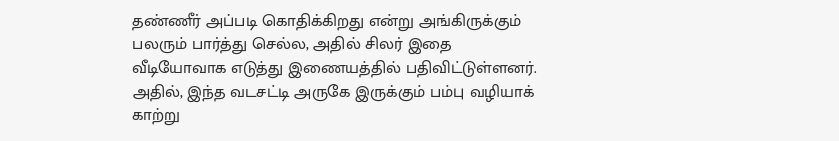தண்ணீர் அப்படி கொதிக்கிறது என்று அங்கிருக்கும் பலரும் பார்த்து செல்ல, அதில் சிலர் இதை வீடியோவாக எடுத்து இணையத்தில் பதிவிட்டுள்ளனர். அதில், இந்த வடசட்டி அருகே இருக்கும் பம்பு வழியாக் காற்று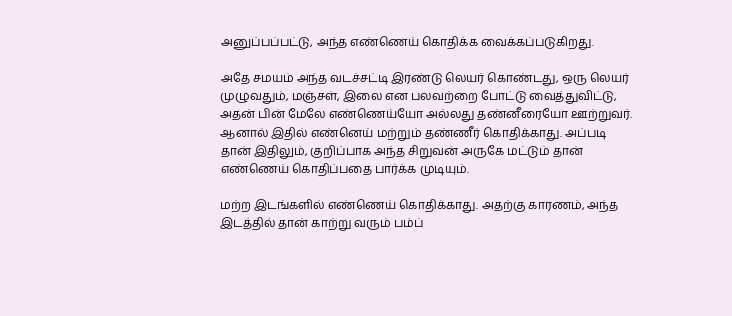அனுப்பப்பட்டு, அந்த எண்ணெய் கொதிக்க வைக்கப்படுகிறது.

அதே சமயம் அந்த வடச்சட்டி இரண்டு லெயர் கொண்டது, ஒரு லெயர் முழுவதும், மஞ்சள், இலை என பலவற்றை போட்டு வைத்துவிட்டு, அதன் பின் மேலே எண்ணெய்யோ அல்லது தண்னீரையோ ஊற்றுவர். ஆனால் இதில் எண்னெய் மற்றும் தண்ணீர் கொதிக்காது. அப்படி தான் இதிலும், குறிப்பாக அந்த சிறுவன் அருகே மட்டும் தான் எண்ணெய் கொதிப்பதை பார்க்க முடியும்.

மற்ற இடங்களில் எண்ணெய் கொதிக்காது. அதற்கு காரணம், அந்த இடத்தில் தான் காற்று வரும் பம்ப்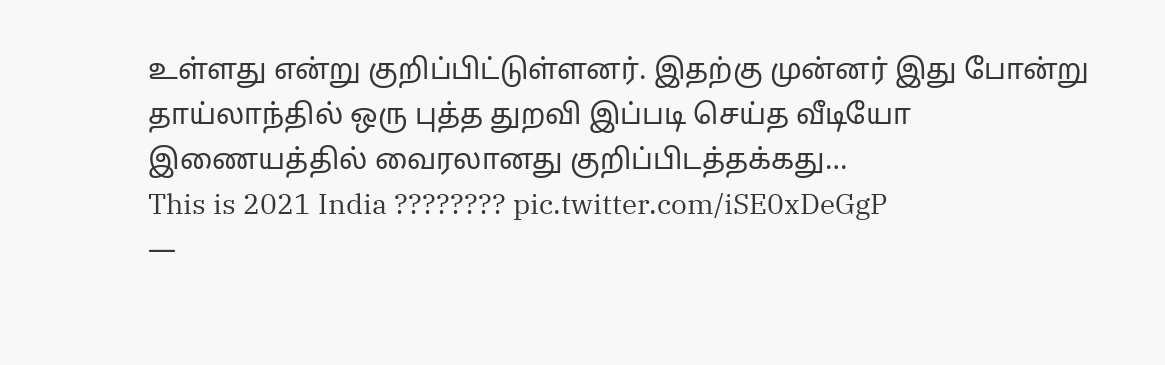உள்ளது என்று குறிப்பிட்டுள்ளனர். இதற்கு முன்னர் இது போன்று தாய்லாந்தில் ஒரு புத்த துறவி இப்படி செய்த வீடியோ இணையத்தில் வைரலானது குறிப்பிடத்தக்கது…
This is 2021 India ???????? pic.twitter.com/iSE0xDeGgP
—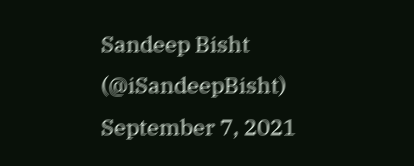Sandeep Bisht (@iSandeepBisht) September 7, 2021